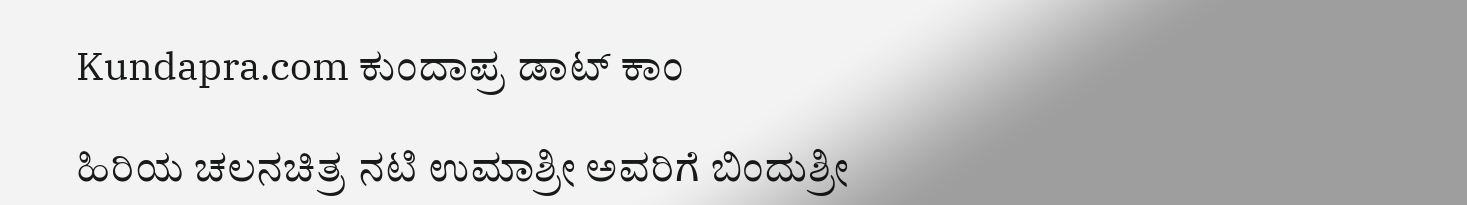Kundapra.com ಕುಂದಾಪ್ರ ಡಾಟ್ ಕಾಂ

ಹಿರಿಯ ಚಲನಚಿತ್ರ ನಟಿ ಉಮಾಶ್ರೀ ಅವರಿಗೆ ಬಿಂದುಶ್ರೀ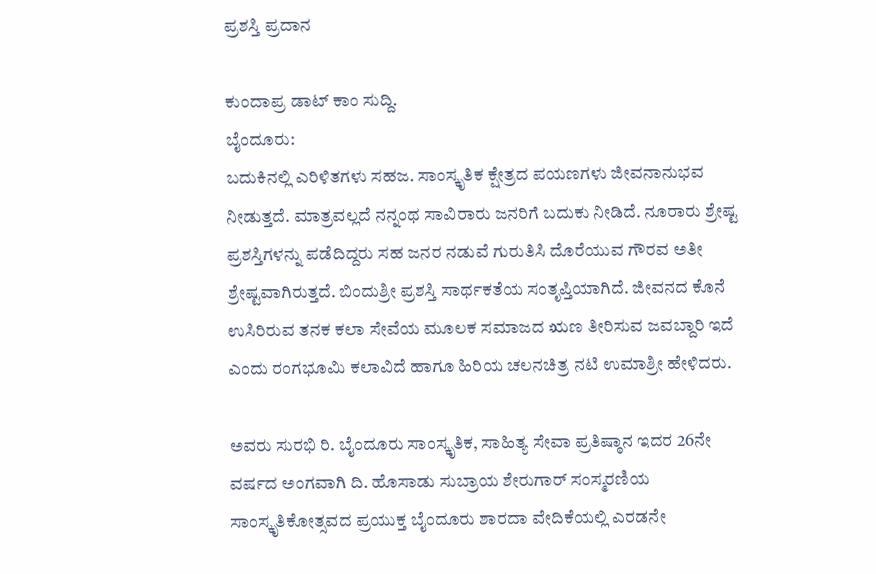ಪ್ರಶಸ್ತಿ ಪ್ರದಾನ

ಕುಂದಾಪ್ರ ಡಾಟ್‌ ಕಾಂ ಸುದ್ದಿ.
ಬೈಂದೂರು:
ಬದುಕಿನಲ್ಲಿ ಎರಿಳಿತಗಳು ಸಹಜ. ಸಾಂಸ್ಕೃತಿಕ ಕ್ಷೇತ್ರದ ಪಯಣಗಳು ಜೀವನಾನುಭವ ನೀಡುತ್ತದೆ. ಮಾತ್ರವಲ್ಲದೆ ನನ್ನಂಥ ಸಾವಿರಾರು ಜನರಿಗೆ ಬದುಕು ನೀಡಿದೆ. ನೂರಾರು ಶ್ರೇಷ್ಟ ಪ್ರಶಸ್ತಿಗಳನ್ನು ಪಡೆದಿದ್ದರು ಸಹ ಜನರ ನಡುವೆ ಗುರುತಿಸಿ ದೊರೆಯುವ ಗೌರವ ಅತೀ ಶ್ರೇಷ್ಟವಾಗಿರುತ್ತದೆ. ಬಿಂದುಶ್ರೀ ಪ್ರಶಸ್ತಿ ಸಾರ್ಥಕತೆಯ ಸಂತೃಪ್ತಿಯಾಗಿದೆ. ಜೀವನದ ಕೊನೆ ಉಸಿರಿರುವ ತನಕ ಕಲಾ ಸೇವೆಯ ಮೂಲಕ ಸಮಾಜದ ಋಣ ತೀರಿಸುವ ಜವಬ್ದಾರಿ ಇದೆ ಎಂದು ರಂಗಭೂಮಿ ಕಲಾವಿದೆ ಹಾಗೂ ಹಿರಿಯ ಚಲನಚಿತ್ರ ನಟಿ ಉಮಾಶ್ರೀ ಹೇಳಿದರು.

ಅವರು ಸುರಭಿ ರಿ. ಬೈಂದೂರು ಸಾಂಸ್ಕೃತಿಕ, ಸಾಹಿತ್ಯ ಸೇವಾ ಪ್ರತಿಷ್ಠಾನ ಇದರ 26ನೇ ವರ್ಷದ ಅಂಗವಾಗಿ ದಿ. ಹೊಸಾಡು ಸುಬ್ರಾಯ ಶೇರುಗಾರ್ ಸಂಸ್ಮರಣಿಯ ಸಾಂಸ್ಕೃತಿಕೋತ್ಸವದ ಪ್ರಯುಕ್ತ ಬೈಂದೂರು ಶಾರದಾ ವೇದಿಕೆಯಲ್ಲಿ ಎರಡನೇ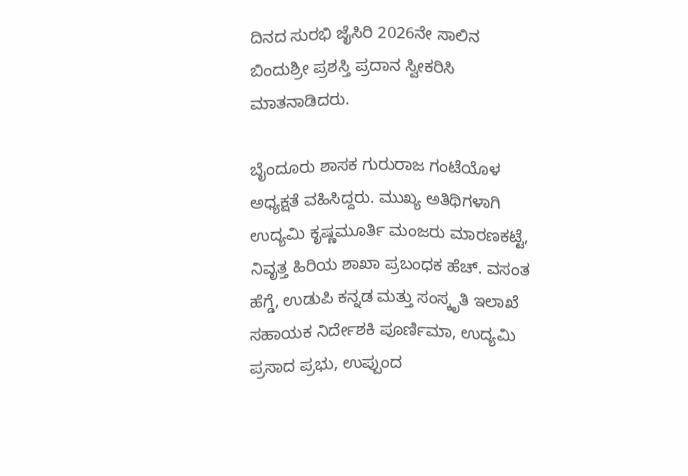ದಿನದ ಸುರಭಿ ಜೈಸಿರಿ 2026ನೇ ಸಾಲಿನ ಬಿಂದುಶ್ರೀ ಪ್ರಶಸ್ತಿ ಪ್ರದಾನ ಸ್ವೀಕರಿಸಿ ಮಾತನಾಡಿದರು.

ಬೈಂದೂರು ಶಾಸಕ ಗುರುರಾಜ ಗಂಟೆಯೊಳ ಅಧ್ಯಕ್ಷತೆ ವಹಿಸಿದ್ದರು. ಮುಖ್ಯ ಅತಿಥಿಗಳಾಗಿ ಉದ್ಯಮಿ ಕೃಷ್ಣಮೂರ್ತಿ ಮಂಜರು ಮಾರಣಕಟ್ಟೆ, ನಿವೃತ್ತ ಹಿರಿಯ ಶಾಖಾ ಪ್ರಬಂಧಕ ಹೆಚ್. ವಸಂತ ಹೆಗ್ಡೆ, ಉಡುಪಿ ಕನ್ನಡ ಮತ್ತು ಸಂಸ್ಕೃತಿ ಇಲಾಖೆ ಸಹಾಯಕ ನಿರ್ದೇಶಕಿ ಪೂರ್ಣಿಮಾ, ಉದ್ಯಮಿ ಪ್ರಸಾದ ಪ್ರಭು, ಉಪ್ಪುಂದ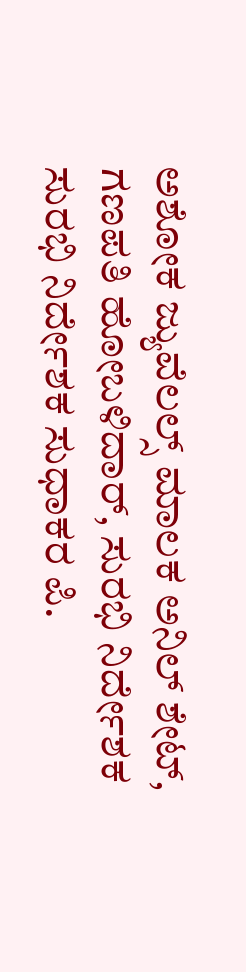ಅಶೋಕ ಜ್ಯುವೆಲಲ್ಸ್ ಮಾಲಕ ಅನಿಲ್ ಶೇಟ್, ಗಣಪತಿ ಹೋಬಳಿದಾರ್, ಸುರಭಿ ನಿರ್ದೇಶಕ ಸುರಭಿ ನಿರ್ದೇಶಕ ಸುಧಾಕರ ಪಿ.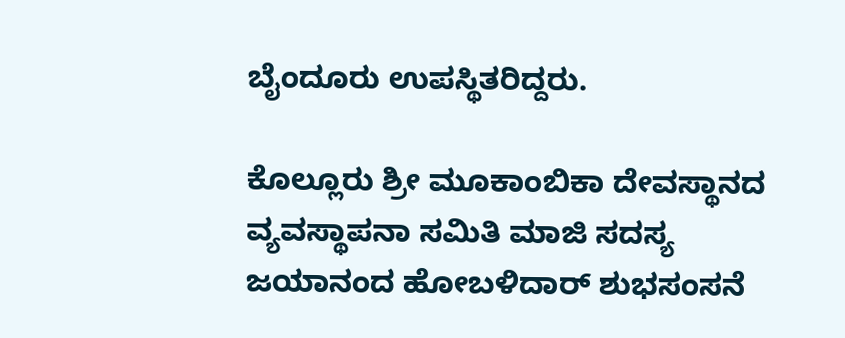ಬೈಂದೂರು ಉಪಸ್ಥಿತರಿದ್ದರು.

ಕೊಲ್ಲೂರು ಶ್ರೀ ಮೂಕಾಂಬಿಕಾ ದೇವಸ್ಥಾನದ ವ್ಯವಸ್ಥಾಪನಾ ಸಮಿತಿ ಮಾಜಿ ಸದಸ್ಯ ಜಯಾನಂದ ಹೋಬಳಿದಾರ್ ಶುಭಸಂಸನೆ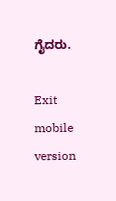ಗೈದರು.

Exit mobile version